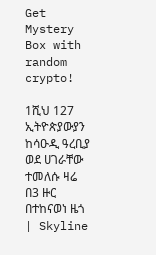Get Mystery Box with random crypto!

1ሺህ 127 ኢትዮጵያውያን ከሳዑዲ ዓረቢያ ወደ ሀገራቸው ተመለሱ ዛሬ በ3 ዙር በተከናወነ ዜጎ | Skyline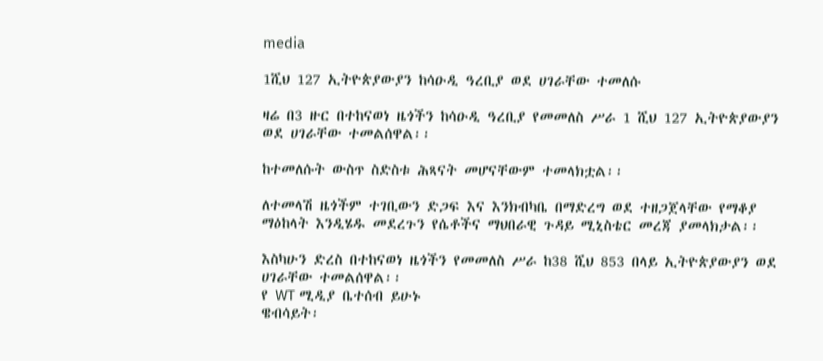media

1ሺህ 127 ኢትዮጵያውያን ከሳዑዲ ዓረቢያ ወደ ሀገራቸው ተመለሱ

ዛሬ በ3 ዙር በተከናወነ ዜጎችን ከሳዑዲ ዓረቢያ የመመለስ ሥራ 1 ሺህ 127 ኢትዮጵያውያን ወደ ሀገራቸው ተመልሰዋል፡፡

ከተመለሱት ውስጥ ስድስቱ ሕጻናት መሆናቸውም ተመላክቷል፡፡

ለተመላሽ ዜጎችም ተገቢውን ድጋፍ እና እንክብካቤ በማድረግ ወደ ተዘጋጀላቸው የማቆያ ማዕከላት እንዲሄዱ መደረጉን የሴቶችና ማህበራዊ ጉዳይ ሚኒስቴር መረጃ ያመላክታል፡፡

እስካሁን ድረስ በተከናወነ ዜጎችን የመመለስ ሥራ ከ38 ሺህ 853 በላይ ኢትዮጵያውያን ወደ ሀገራቸው ተመልሰዋል፡፡
የ WT ሚዲያ ቤተሰብ ይሁኑ
ዌብሳይት፡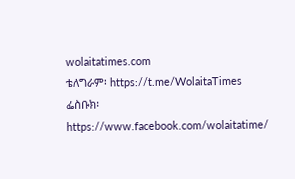wolaitatimes.com
ቴለግራም፡ https://t.me/WolaitaTimes
ፌስቡክ፡ https://www.facebook.com/wolaitatime/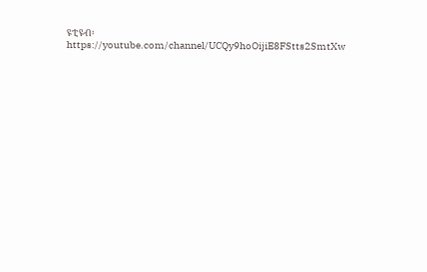ዩቲዩብ፡ https://youtube.com/channel/UCQy9hoOijiE8FStts2SmtXw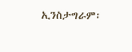ኢንስታግራም፡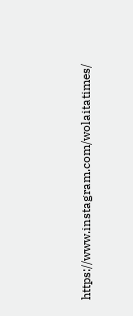https://www.instagram.com/wolaitatimes/